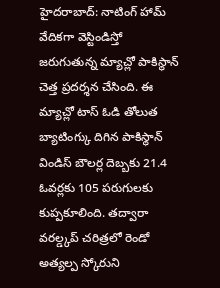హైదరాబాద్: నాటింగ్ హామ్ వేదికగా వెస్టిండిస్తో జరుగుతున్న మ్యాచ్లో పాకిస్థాన్ చెత్త ప్రదర్శన చేసింది. ఈ మ్యాచ్లో టాస్ ఓడి తోలుత బ్యాటింగ్కు దిగిన పాకిస్థాన్ విండిస్ బౌలర్ల దెబ్బకు 21.4 ఓవర్లకు 105 పరుగులకు కుప్పకూలింది. తద్వారా వరల్డ్కప్ చరిత్రలో రెండో అత్యల్ప స్కోరుని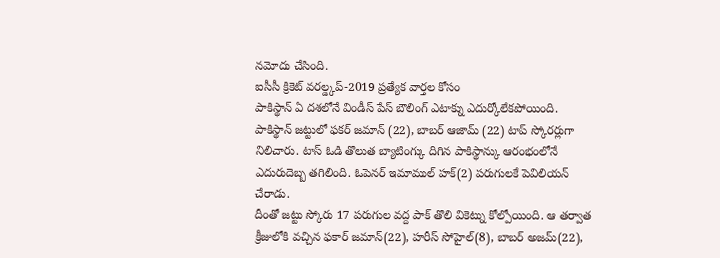నమోదు చేసింది.
ఐసీసీ క్రికెట్ వరల్డ్కప్-2019 ప్రత్యేక వార్తల కోసం
పాకిస్థాన్ ఏ దశలోనే విండీస్ పేస్ బౌలింగ్ ఎటాక్ను ఎదుర్కోలేకపోయింది. పాకిస్థాన్ జట్టులో ఫకర్ జమాన్ (22), బాబర్ ఆజామ్ (22) టాప్ స్కోరర్లుగా నిలిచారు. టాస్ ఓడి తొలుత బ్యాటింగ్కు దిగిన పాకిస్థాన్కు ఆరంభంలోనే ఎదురుదెబ్బ తగిలింది. ఓపెనర్ ఇమాముల్ హక్(2) పరుగులకే పెవిలియన్ చేరాడు.
దీంతో జట్టు స్కోరు 17 పరుగుల వద్ద పాక్ తొలి వికెట్ను కోల్పోయింది. ఆ తర్వాత క్రీజులోకి వచ్చిన ఫకార్ జమాన్(22), హరీస్ సోహైల్(8), బాబర్ అజమ్(22),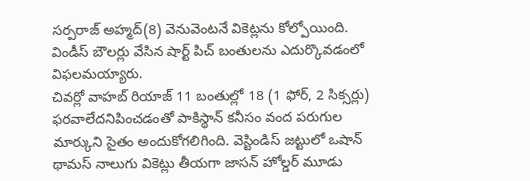సర్పరాజ్ అహ్మద్(8) వెనువెంటనే వికెట్లను కోల్పోయింది. విండీస్ బౌలర్లు వేసిన షార్ట్ పిచ్ బంతులను ఎదుర్కొవడంలో విఫలమయ్యారు.
చివర్లో వాహబ్ రియాజ్ 11 బంతుల్లో 18 (1 ఫోర్, 2 సిక్సర్లు) ఫరవాలేదనిపించడంతో పాకిస్థాన్ కనీసం వంద పరుగుల మార్కుని సైతం అందుకోగలిగింది. వెస్టిండిస్ జట్టులో ఒషాన్ థామస్ నాలుగు వికెట్లు తీయగా జాసన్ హోల్డర్ మూడు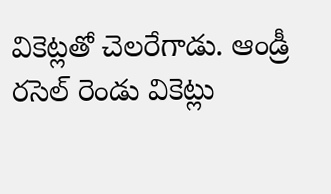వికెట్లతో చెలరేగాడు. ఆండ్రీ రసెల్ రెండు వికెట్లు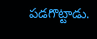పడగొట్టాడు.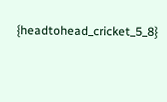{headtohead_cricket_5_8}